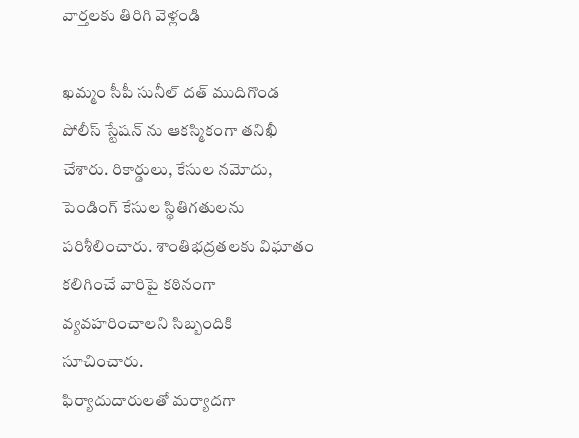వార్తలకు తిరిగి వెళ్లండి

ఖమ్మం సీపీ సునీల్ దత్ ముదిగొండ పోలీస్ స్టేషన్ ను ఆకస్మికంగా తనిఖీ చేశారు. రికార్డులు, కేసుల నమోదు, పెండింగ్ కేసుల స్థితిగతులను పరిశీలించారు. శాంతిభద్రతలకు విఘాతం కలిగించే వారిపై కఠినంగా వ్యవహరించాలని సిబ్బందికి సూచించారు.
ఫిర్యాదుదారులతో మర్యాదగా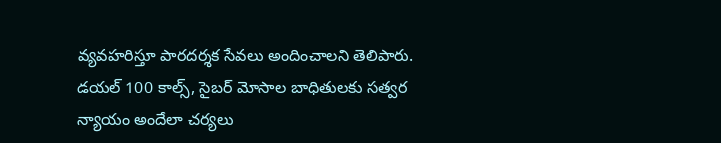వ్యవహరిస్తూ పారదర్శక సేవలు అందించాలని తెలిపారు. డయల్ 100 కాల్స్, సైబర్ మోసాల బాధితులకు సత్వర న్యాయం అందేలా చర్యలు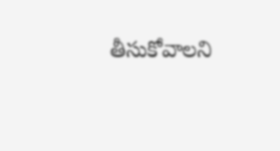తీసుకోవాలని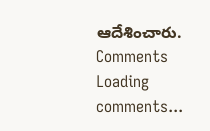ఆదేశించారు.
Comments
Loading comments...